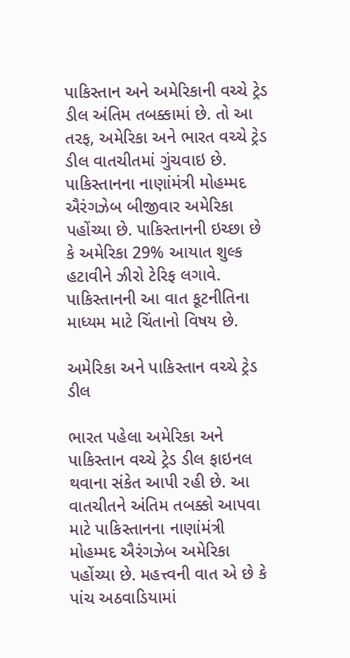પાકિસ્તાન અને અમેરિકાની વચ્ચે ટ્રેડ ડીલ અંતિમ તબક્કામાં છે. તો આ તરફ, અમેરિકા અને ભારત વચ્ચે ટ્રેડ ડીલ વાતચીતમાં ગુંચવાઇ છે. પાકિસ્તાનના નાણાંમંત્રી મોહમ્મદ ઐરંગઝેબ બીજીવાર અમેરિકા પહોંચ્યા છે. પાકિસ્તાનની ઇચ્છા છે કે અમેરિકા 29% આયાત શુલ્ક હટાવીને ઝીરો ટેરિફ લગાવે. પાકિસ્તાનની આ વાત કૂટનીતિના માધ્યમ માટે ચિંતાનો વિષય છે.

અમેરિકા અને પાકિસ્તાન વચ્ચે ટ્રેડ ડીલ

ભારત પહેલા અમેરિકા અને પાકિસ્તાન વચ્ચે ટ્રેડ ડીલ ફાઇનલ થવાના સંકેત આપી રહી છે. આ વાતચીતને અંતિમ તબક્કો આપવા માટે પાકિસ્તાનના નાણાંમંત્રી મોહમ્મદ ઐરંગઝેબ અમેરિકા પહોંચ્યા છે. મહત્ત્વની વાત એ છે કે પાંચ અઠવાડિયામાં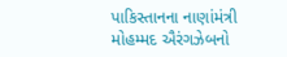પાકિસ્તાનના નાણાંમંત્રી મોહમ્મદ ઐરંગઝેબનો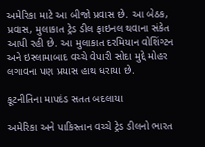અમેરિકા માટે આ બીજો પ્રવાસ છે. આ બેઠક, પ્રવાસ, મુલાકાત ટ્રેડ ડીલ ફાઇનલ થવાના સંકેત આપી રહી છે. આ મુલાકાત દરમિયાન વોશિંગ્ટન અને ઇસ્લામાબાદ વચ્ચે વેપારી સોદા મુદ્દે મોહર લગાવના પણ પ્રયાસ હાથ ધરાયા છે.

કૂટનીતિના માપદંડ સતત બદલાયા

અમેરિકા અને પાકિસ્તાન વચ્ચે ટ્રેડ ડીલનો ભારત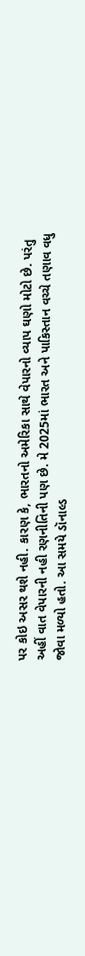પર કોઇ અસર થશે નહી. કારણ કે, ભારતનો અમેરિકા સાથે વેપારનો વ્યાપ ઘણો મોટો છે. પરંતુ અહીં વાત વેપારની નહી રણનીતિની પણ છે. મે 2025માં ભારત અને પાકિસ્તાન વચ્ચે તણાવ વધુ જોવા મળ્યો હતો. આ સમયે ડૉનાલ્ડ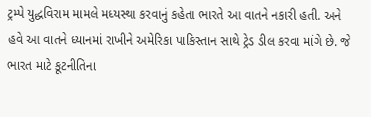ટ્રમ્પે યુદ્ધવિરામ મામલે મધ્યસ્થા કરવાનું કહેતા ભારતે આ વાતને નકારી હતી. અને હવે આ વાતને ધ્યાનમાં રાખીને અમેરિકા પાકિસ્તાન સાથે ટ્રેડ ડીલ કરવા માંગે છે. જે ભારત માટે કૂટનીતિના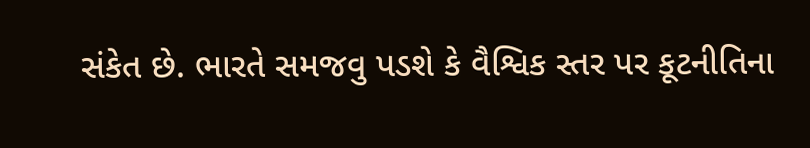સંકેત છે. ભારતે સમજવુ પડશે કે વૈશ્વિક સ્તર પર કૂટનીતિના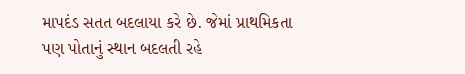માપદંડ સતત બદલાયા કરે છે. જેમાં પ્રાથમિકતા પણ પોતાનું સ્થાન બદલતી રહે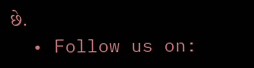છે.
  • Follow us on: